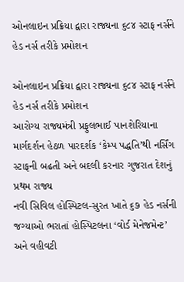ઓનલાઇન પ્રક્રિયા દ્વારા રાજ્યના ૬૮૪ સ્ટાફ નર્સને હેડ નર્સ તરીકે પ્રમોશન

ઓનલાઇન પ્રક્રિયા દ્વારા રાજ્યના ૬૮૪ સ્ટાફ નર્સને હેડ નર્સ તરીકે પ્રમોશન
આરોગ્ય રાજ્યમંત્રી પ્રફુલભાઈ પાનશેરિયાના માર્ગદર્શન હેઠળ પારદર્શક ‘કેમ્પ પદ્ધતિ’થી નર્સિંગ સ્ટાફની બઢતી અને બદલી કરનાર ગુજરાત દેશનું પ્રથમ રાજ્ય
નવી સિવિલ હોસ્પિટલ-સુરત ખાતે ૬૭ હેડ નર્સની જગ્યાઓ ભરાતાં હોસ્પિટલના ‘વોર્ડ મેનેજમેન્ટ’ અને વહીવટી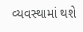વ્યવસ્થામાં થશે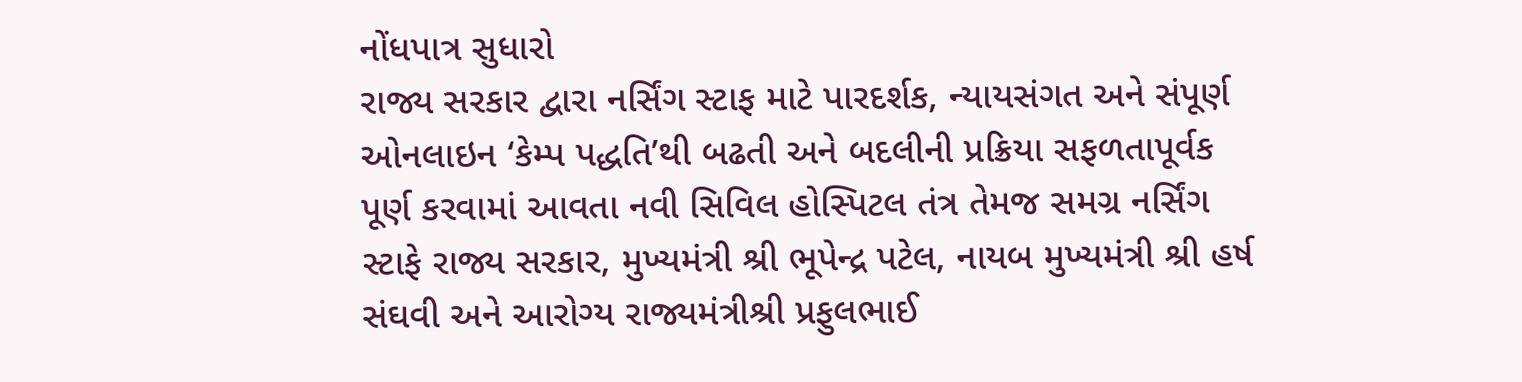નોંધપાત્ર સુધારો
રાજ્ય સરકાર દ્વારા નર્સિંગ સ્ટાફ માટે પારદર્શક, ન્યાયસંગત અને સંપૂર્ણ ઓનલાઇન ‘કેમ્પ પદ્ધતિ’થી બઢતી અને બદલીની પ્રક્રિયા સફળતાપૂર્વક પૂર્ણ કરવામાં આવતા નવી સિવિલ હોસ્પિટલ તંત્ર તેમજ સમગ્ર નર્સિંગ સ્ટાફે રાજ્ય સરકાર, મુખ્યમંત્રી શ્રી ભૂપેન્દ્ર પટેલ, નાયબ મુખ્યમંત્રી શ્રી હર્ષ સંઘવી અને આરોગ્ય રાજ્યમંત્રીશ્રી પ્રફુલભાઈ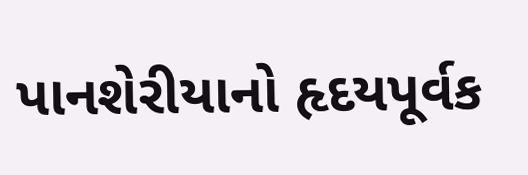પાનશેરીયાનો હૃદયપૂર્વક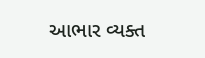આભાર વ્યક્ત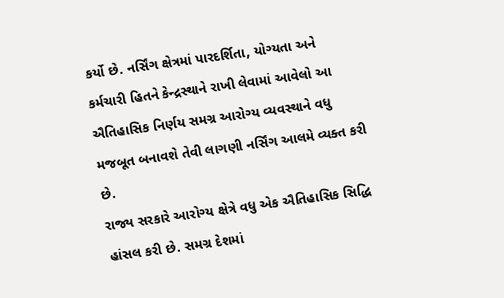કર્યો છે. નર્સિંગ ક્ષેત્રમાં પારદર્શિતા, યોગ્યતા અને કર્મચારી હિતને કેન્દ્રસ્થાને રાખી લેવામાં આવેલો આ ઐતિહાસિક નિર્ણય સમગ્ર આરોગ્ય વ્યવસ્થાને વધુ મજબૂત બનાવશે તેવી લાગણી નર્સિંગ આલમે વ્યક્ત કરી છે.
રાજ્ય સરકારે આરોગ્ય ક્ષેત્રે વધુ એક ઐતિહાસિક સિદ્ધિ હાંસલ કરી છે. સમગ્ર દેશમાં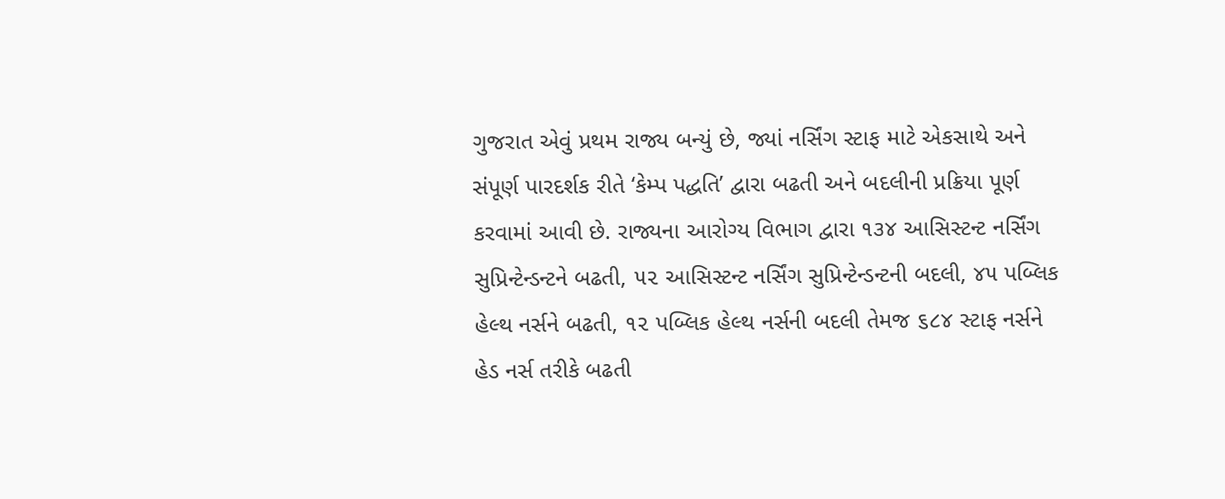ગુજરાત એવું પ્રથમ રાજ્ય બન્યું છે, જ્યાં નર્સિંગ સ્ટાફ માટે એકસાથે અને સંપૂર્ણ પારદર્શક રીતે ‘કેમ્પ પદ્ધતિ’ દ્વારા બઢતી અને બદલીની પ્રક્રિયા પૂર્ણ કરવામાં આવી છે. રાજ્યના આરોગ્ય વિભાગ દ્વારા ૧૩૪ આસિસ્ટન્ટ નર્સિંગ સુપ્રિન્ટેન્ડન્ટને બઢતી, ૫૨ આસિસ્ટન્ટ નર્સિંગ સુપ્રિન્ટેન્ડન્ટની બદલી, ૪૫ પબ્લિક હેલ્થ નર્સને બઢતી, ૧૨ પબ્લિક હેલ્થ નર્સની બદલી તેમજ ૬૮૪ સ્ટાફ નર્સને હેડ નર્સ તરીકે બઢતી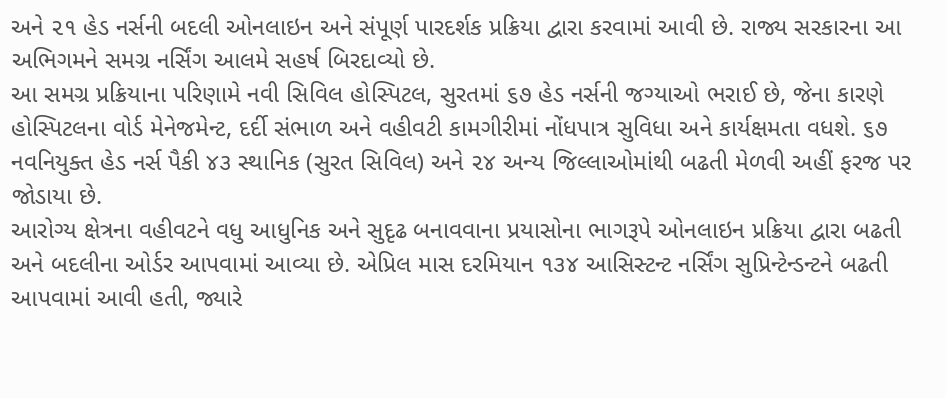અને ૨૧ હેડ નર્સની બદલી ઓનલાઇન અને સંપૂર્ણ પારદર્શક પ્રક્રિયા દ્વારા કરવામાં આવી છે. રાજ્ય સરકારના આ અભિગમને સમગ્ર નર્સિંગ આલમે સહર્ષ બિરદાવ્યો છે.
આ સમગ્ર પ્રક્રિયાના પરિણામે નવી સિવિલ હોસ્પિટલ, સુરતમાં ૬૭ હેડ નર્સની જગ્યાઓ ભરાઈ છે, જેના કારણે હોસ્પિટલના વોર્ડ મેનેજમેન્ટ, દર્દી સંભાળ અને વહીવટી કામગીરીમાં નોંધપાત્ર સુવિધા અને કાર્યક્ષમતા વધશે. ૬૭ નવનિયુક્ત હેડ નર્સ પૈકી ૪૩ સ્થાનિક (સુરત સિવિલ) અને ૨૪ અન્ય જિલ્લાઓમાંથી બઢતી મેળવી અહીં ફરજ પર જોડાયા છે.
આરોગ્ય ક્ષેત્રના વહીવટને વધુ આધુનિક અને સુદૃઢ બનાવવાના પ્રયાસોના ભાગરૂપે ઓનલાઇન પ્રક્રિયા દ્વારા બઢતી અને બદલીના ઓર્ડર આપવામાં આવ્યા છે. એપ્રિલ માસ દરમિયાન ૧૩૪ આસિસ્ટન્ટ નર્સિંગ સુપ્રિન્ટેન્ડન્ટને બઢતી આપવામાં આવી હતી, જ્યારે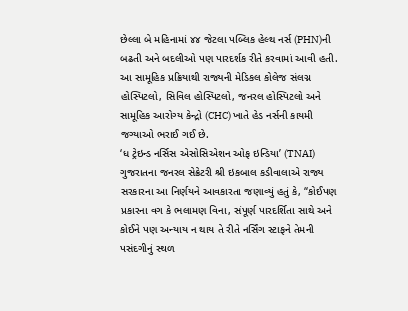છેલ્લા બે મહિનામાં ૪૪ જેટલા પબ્લિક હેલ્થ નર્સ (PHN)ની બઢતી અને બદલીઓ પણ પારદર્શક રીતે કરવામાં આવી હતી. આ સામૂહિક પ્રક્રિયાથી રાજ્યની મેડિકલ કોલેજ સંલગ્ન હોસ્પિટલો, સિવિલ હોસ્પિટલો, જનરલ હોસ્પિટલો અને સામૂહિક આરોગ્ય કેન્દ્રો (CHC) ખાતે હેડ નર્સની કાયમી જગ્યાઓ ભરાઈ ગઈ છે.
‘ધ ટ્રેઇન્ડ નર્સિસ એસોસિએશન ઓફ ઇન્ડિયા’ (TNAI) ગુજરાતના જનરલ સેક્રેટરી શ્રી ઇકબાલ કડીવાલાએ રાજ્ય સરકારના આ નિર્ણયને આવકારતા જણાવ્યું હતું કે, “કોઈપણ પ્રકારના વગ કે ભલામણ વિના, સંપૂર્ણ પારદર્શિતા સાથે અને કોઈને પણ અન્યાય ન થાય તે રીતે નર્સિંગ સ્ટાફને તેમની પસંદગીનું સ્થળ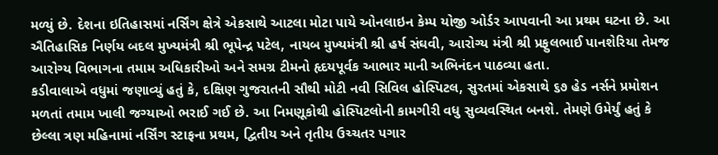મળ્યું છે. દેશના ઇતિહાસમાં નર્સિંગ ક્ષેત્રે એકસાથે આટલા મોટા પાયે ઓનલાઇન કેમ્પ યોજી ઓર્ડર આપવાની આ પ્રથમ ઘટના છે. આ ઐતિહાસિક નિર્ણય બદલ મુખ્યમંત્રી શ્રી ભૂપેન્દ્ર પટેલ, નાયબ મુખ્યમંત્રી શ્રી હર્ષ સંઘવી, આરોગ્ય મંત્રી શ્રી પ્રફુલભાઈ પાનશેરિયા તેમજ આરોગ્ય વિભાગના તમામ અધિકારીઓ અને સમગ્ર ટીમનો હૃદયપૂર્વક આભાર માની અભિનંદન પાઠવ્યા હતા.
કડીવાલાએ વધુમાં જણાવ્યું હતું કે, દક્ષિણ ગુજરાતની સૌથી મોટી નવી સિવિલ હોસ્પિટલ, સુરતમાં એકસાથે ૬૭ હેડ નર્સને પ્રમોશન મળતાં તમામ ખાલી જગ્યાઓ ભરાઈ ગઈ છે. આ નિમણૂકોથી હોસ્પિટલોની કામગીરી વધુ સુવ્યવસ્થિત બનશે. તેમણે ઉમેર્યું હતું કે છેલ્લા ત્રણ મહિનામાં નર્સિંગ સ્ટાફના પ્રથમ, દ્વિતીય અને તૃતીય ઉચ્ચતર પગાર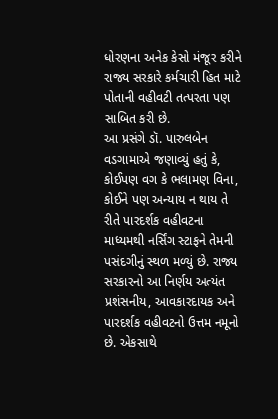ધોરણના અનેક કેસો મંજૂર કરીને રાજ્ય સરકારે કર્મચારી હિત માટે પોતાની વહીવટી તત્પરતા પણ સાબિત કરી છે.
આ પ્રસંગે ડૉ. પારુલબેન વડગામાએ જણાવ્યું હતું કે, કોઈપણ વગ કે ભલામણ વિના, કોઈને પણ અન્યાય ન થાય તે રીતે પારદર્શક વહીવટના માધ્યમથી નર્સિંગ સ્ટાફને તેમની પસંદગીનું સ્થળ મળ્યું છે. રાજ્ય સરકારનો આ નિર્ણય અત્યંત પ્રશંસનીય, આવકારદાયક અને પારદર્શક વહીવટનો ઉત્તમ નમૂનો છે. એકસાથે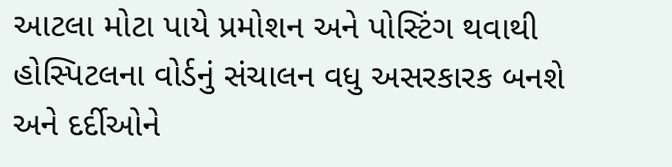આટલા મોટા પાયે પ્રમોશન અને પોસ્ટિંગ થવાથી હોસ્પિટલના વોર્ડનું સંચાલન વધુ અસરકારક બનશે અને દર્દીઓને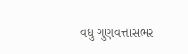વધુ ગુણવત્તાસભર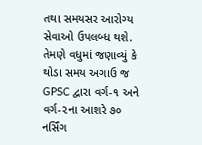તથા સમયસર આરોગ્ય સેવાઓ ઉપલબ્ધ થશે.
તેમણે વધુમાં જણાવ્યું કે થોડા સમય અગાઉ જ GPSC દ્વારા વર્ગ-૧ અને વર્ગ-૨ના આશરે ૭૦ નર્સિંગ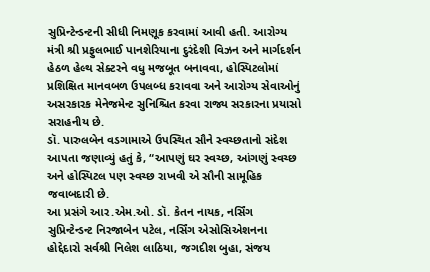સુપ્રિન્ટેન્ડન્ટની સીધી નિમણૂક કરવામાં આવી હતી. આરોગ્ય મંત્રી શ્રી પ્રફુલભાઈ પાનશેરિયાના દુરંદેશી વિઝન અને માર્ગદર્શન હેઠળ હેલ્થ સેક્ટરને વધુ મજબૂત બનાવવા, હોસ્પિટલોમાં પ્રશિક્ષિત માનવબળ ઉપલબ્ધ કરાવવા અને આરોગ્ય સેવાઓનું અસરકારક મેનેજમેન્ટ સુનિશ્ચિત કરવા રાજ્ય સરકારના પ્રયાસો સરાહનીય છે.
ડૉ. પારુલબેન વડગામાએ ઉપસ્થિત સૌને સ્વચ્છતાનો સંદેશ આપતા જણાવ્યું હતું કે, “આપણું ઘર સ્વચ્છ, આંગણું સ્વચ્છ અને હોસ્પિટલ પણ સ્વચ્છ રાખવી એ સૌની સામૂહિક જવાબદારી છે.
આ પ્રસંગે આર.એમ.ઓ. ડૉ. કેતન નાયક, નર્સિંગ સુપ્રિન્ટેન્ડન્ટ નિરજાબેન પટેલ, નર્સિંગ એસોસિએશનના હોદ્દેદારો સર્વશ્રી નિલેશ લાઠિયા, જગદીશ બુહા, સંજય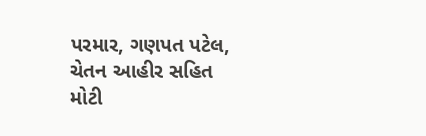પરમાર, ગણપત પટેલ, ચેતન આહીર સહિત મોટી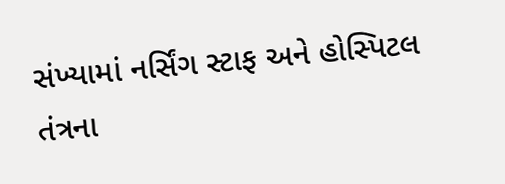સંખ્યામાં નર્સિંગ સ્ટાફ અને હોસ્પિટલ તંત્રના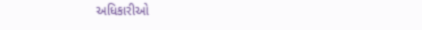અધિકારીઓ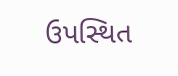ઉપસ્થિત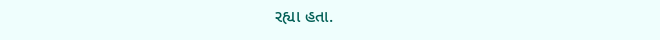રહ્યા હતા.